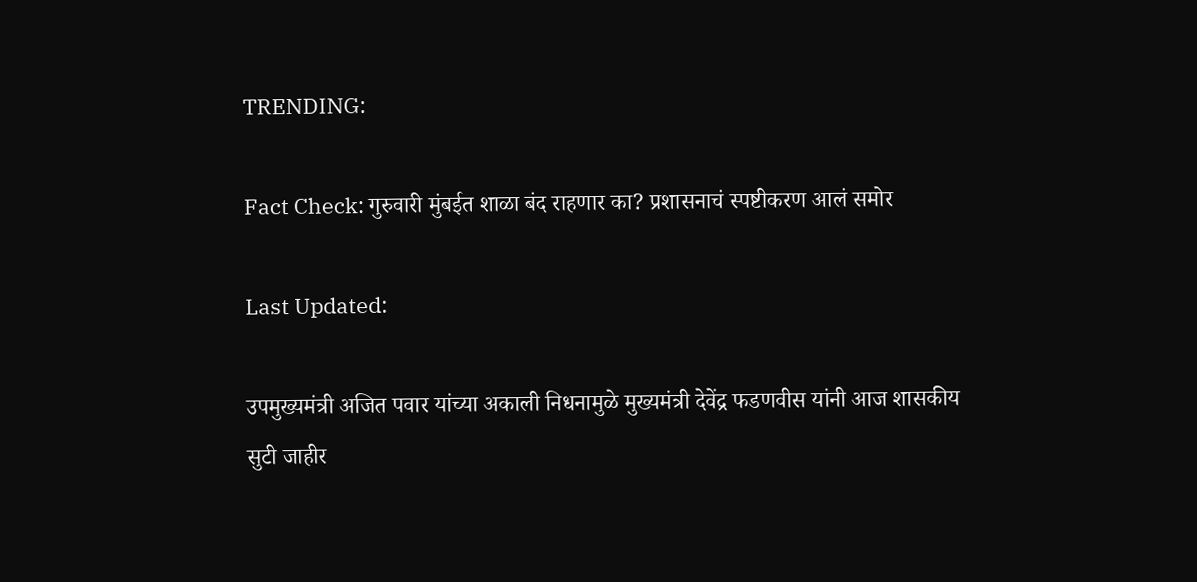TRENDING:

Fact Check: गुरुवारी मुंबईत शाळा बंद राहणार का? प्रशासनाचं स्पष्टीकरण आलं समोर

Last Updated:

उपमुख्यमंत्री अजित पवार यांच्या अकाली निधनामुळे मुख्यमंत्री देवेंद्र फडणवीस यांनी आज शासकीय सुटी जाहीर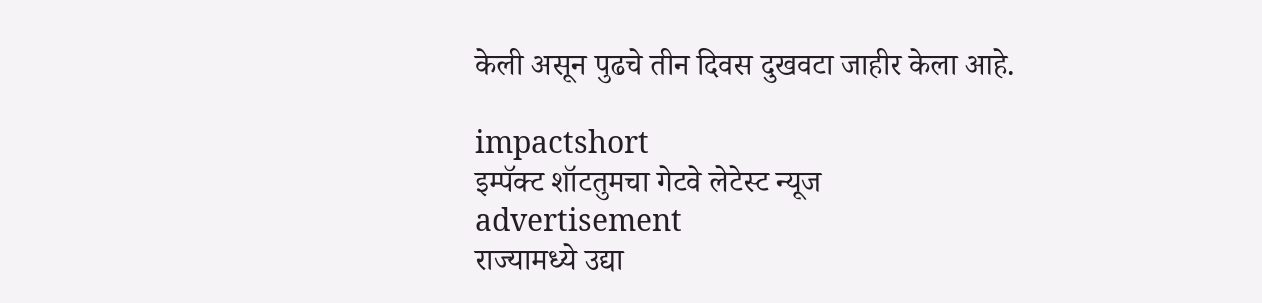केली असून पुढचे तीन दिवस दुखवटा जाहीर केला आहे.

impactshort
इम्पॅक्ट शॉटतुमचा गेटवे लेटेस्ट न्यूज
advertisement
राज्यामध्ये उद्या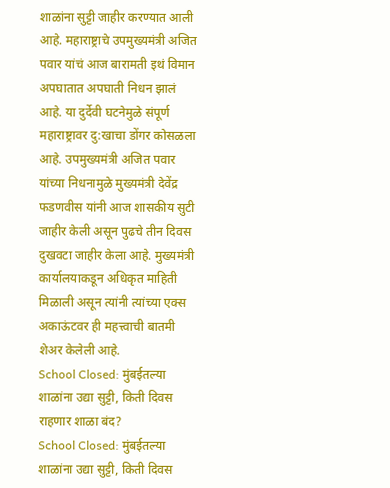शाळांना सुट्टी जाहीर करण्यात आली आहे. महाराष्ट्राचे उपमुख्यमंत्री अजित पवार यांचं आज बारामती इथं विमान अपघातात अपघाती निधन झालं आहे. या दुर्देवी घटनेमुळे संपूर्ण महाराष्ट्रावर दु:खाचा डोंगर कोसळला आहे. उपमुख्यमंत्री अजित पवार यांच्या निधनामुळे मुख्यमंत्री देवेंद्र फडणवीस यांनी आज शासकीय सुटी जाहीर केली असून पुढचे तीन दिवस दुखवटा जाहीर केला आहे. मुख्यमंत्री कार्यालयाकडून अधिकृत माहिती मिळाली असून त्यांनी त्यांच्या एक्स अकाऊंटवर ही महत्त्वाची बातमी शेअर केलेली आहे.
School Closed: मुंबईतल्या शाळांना उद्या सुट्टी, किती दिवस राहणार शाळा बंद?
School Closed: मुंबईतल्या शाळांना उद्या सुट्टी, किती दिवस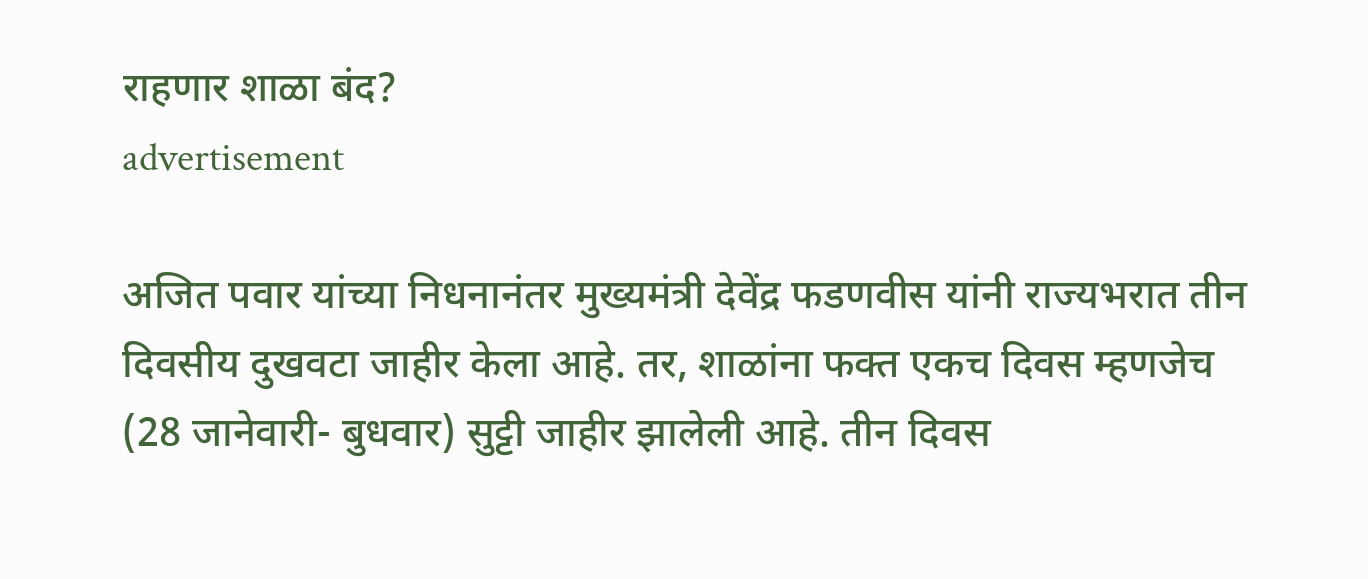राहणार शाळा बंद?
advertisement

अजित पवार यांच्या निधनानंतर मुख्यमंत्री देवेंद्र फडणवीस यांनी राज्यभरात तीन दिवसीय दुखवटा जाहीर केला आहे. तर, शाळांना फक्त एकच दिवस म्हणजेच (28 जानेवारी- बुधवार) सुट्टी जाहीर झालेली आहे. तीन दिवस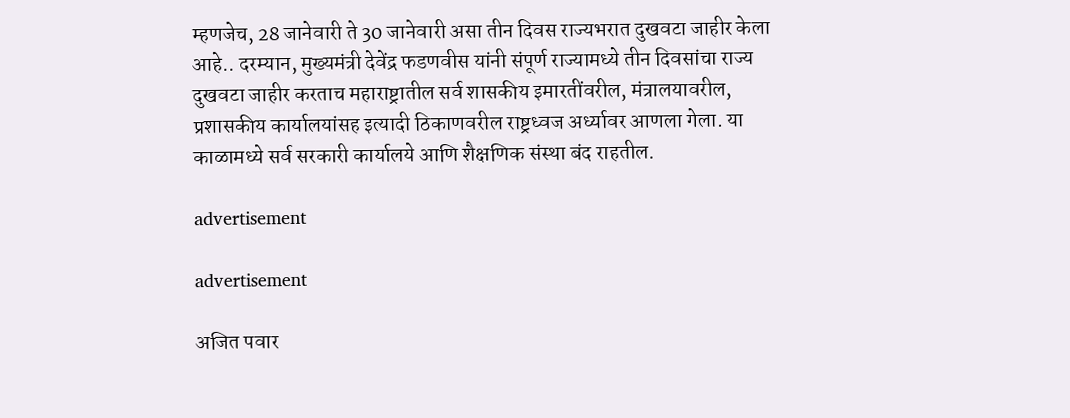म्हणजेच, 28 जानेवारी ते 30 जानेवारी असा तीन दिवस राज्यभरात दुखवटा जाहीर केला आहे.. दरम्यान, मुख्यमंत्री देवेंद्र फडणवीस यांनी संपूर्ण राज्यामध्ये तीन दिवसांचा राज्य दुखवटा जाहीर करताच महाराष्ट्रातील सर्व शासकीय इमारतींवरील, मंत्रालयावरील, प्रशासकीय कार्यालयांसह इत्यादी ठिकाणवरील राष्ट्रध्वज अर्ध्यावर आणला गेला. या काळामध्ये सर्व सरकारी कार्यालये आणि शैक्षणिक संस्था बंद राहतील.

advertisement

advertisement

अजित पवार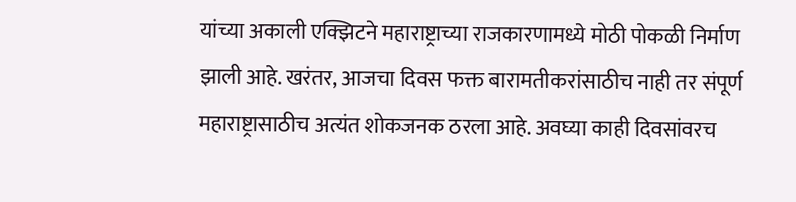यांच्या अकाली एक्झिटने महाराष्ट्राच्या राजकारणामध्ये मोठी पोकळी निर्माण झाली आहे. खरंतर, आजचा दिवस फक्त बारामतीकरांसाठीच नाही तर संपूर्ण महाराष्ट्रासाठीच अत्यंत शोकजनक ठरला आहे. अवघ्या काही दिवसांवरच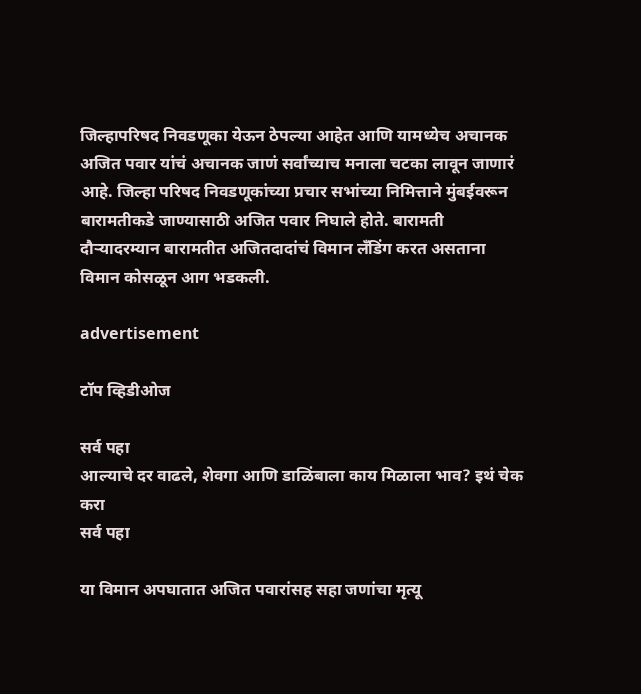जिल्हापरिषद निवडणूका येऊन ठेपल्या आहेत आणि यामध्येच अचानक अजित पवार यांचं अचानक जाणं सर्वांच्याच मनाला चटका लावून जाणारं आहे. जिल्हा परिषद निवडणूकांच्या प्रचार सभांच्या निमित्ताने मुंबईवरून बारामतीकडे जाण्यासाठी अजित पवार निघाले होते. बारामती दौऱ्यादरम्यान बारामतीत अजितदादांचं विमान लँडिंग करत असताना विमान कोसळून आग भडकली.

advertisement

टॉप व्हिडीओज

सर्व पहा
आल्याचे दर वाढले, शेवगा आणि डाळिंबाला काय मिळाला भाव? इथं चेक करा
सर्व पहा

या विमान अपघातात अजित पवारांसह सहा जणांचा मृत्यू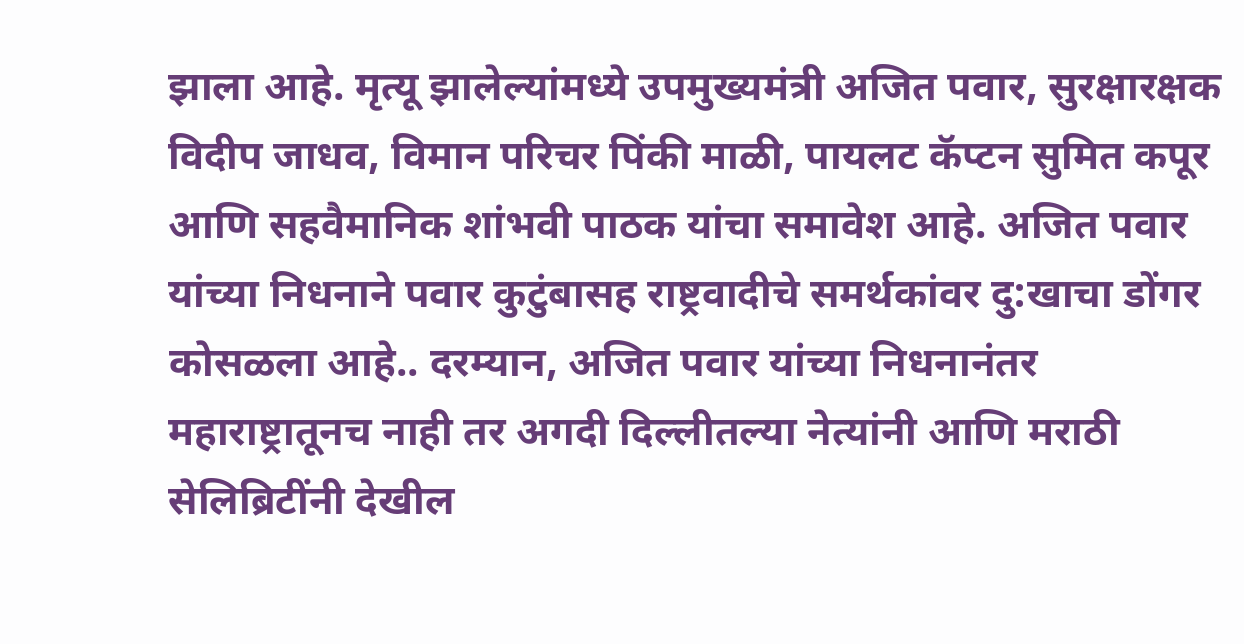झाला आहे. मृत्यू झालेल्यांमध्ये उपमुख्यमंत्री अजित पवार, सुरक्षारक्षक विदीप जाधव, विमान परिचर पिंकी माळी, पायलट कॅप्टन सुमित कपूर आणि सहवैमानिक शांभवी पाठक यांचा समावेश आहे. अजित पवार यांच्या निधनाने पवार कुटुंबासह राष्ट्रवादीचे समर्थकांवर दु:खाचा डोंगर कोसळला आहे.. दरम्यान, अजित पवार यांच्या निधनानंतर महाराष्ट्रातूनच नाही तर अगदी दिल्लीतल्या नेत्यांनी आणि मराठी सेलिब्रिटींनी देखील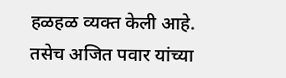हळहळ व्यक्त केली आहे. तसेच अजित पवार यांच्या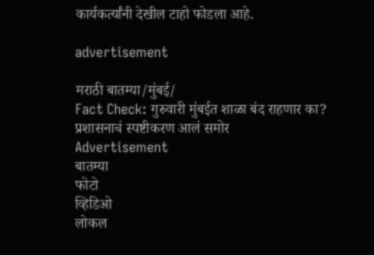कार्यकर्त्यांनी देखील टाहो फोडला आहे.

advertisement

मराठी बातम्या/मुंबई/
Fact Check: गुरुवारी मुंबईत शाळा बंद राहणार का? प्रशासनाचं स्पष्टीकरण आलं समोर
Advertisement
बातम्या
फोटो
व्हिडिओ
लोकल